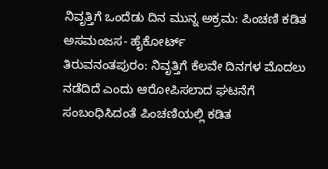ನಿವೃತ್ತಿಗೆ ಒಂದೆಡು ದಿನ ಮುನ್ನ ಅಕ್ರಮ: ಪಿಂಚಣಿ ಕಡಿತ ಅಸಮಂಜಸ- ಹೈಕೋರ್ಟ್
ತಿರುವನಂತಪುರಂ: ನಿವೃತ್ತಿಗೆ ಕೆಲವೇ ದಿನಗಳ ಮೊದಲು ನಡೆದಿದೆ ಎಂದು ಆರೋಪಿಸಲಾದ ಘಟನೆಗೆ ಸಂಬಂಧಿಸಿದಂತೆ ಪಿಂಚಣಿಯಲ್ಲಿ ಕಡಿತ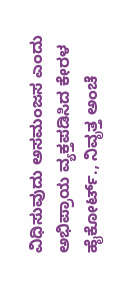ವಿಧಿಸುವುದು ಅಸಮಂಜಸ ಎಂದು ಅಭಿಪ್ರಾಯ ವ್ಯಕ್ತಪಡಿಸಿದ ಕೇರಳ ಹೈಕೋರ್ಟ್., ನಿವೃತ್ತ ಅಂಚೆ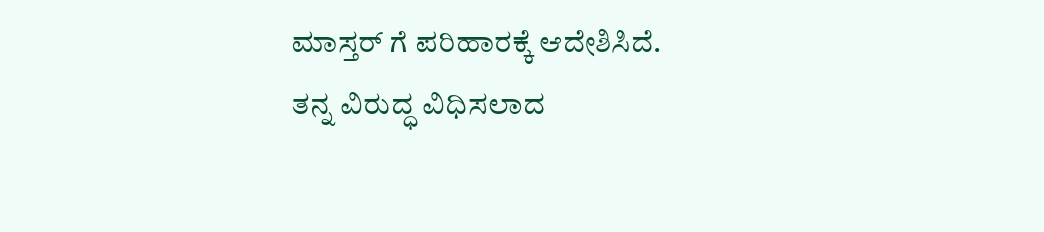ಮಾಸ್ತರ್ ಗೆ ಪರಿಹಾರಕ್ಕೆ ಆದೇಶಿಸಿದೆ.
ತನ್ನ ವಿರುದ್ಧ ವಿಧಿಸಲಾದ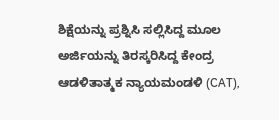ಶಿಕ್ಷೆಯನ್ನು ಪ್ರಶ್ನಿಸಿ ಸಲ್ಲಿಸಿದ್ದ ಮೂಲ ಅರ್ಜಿಯನ್ನು ತಿರಸ್ಕರಿಸಿದ್ದ ಕೇಂದ್ರ ಆಡಳಿತಾತ್ಮಕ ನ್ಯಾಯಮಂಡಳಿ (CAT),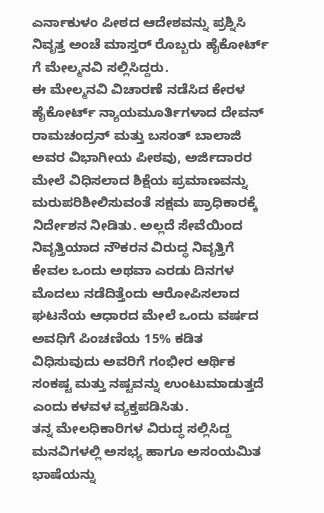ಎರ್ನಾಕುಳಂ ಪೀಠದ ಆದೇಶವನ್ನು ಪ್ರಶ್ನಿಸಿ ನಿವೃತ್ತ ಅಂಚೆ ಮಾಸ್ತರ್ ರೊಬ್ಬರು ಹೈಕೋರ್ಟ್ ಗೆ ಮೇಲ್ಮನವಿ ಸಲ್ಲಿಸಿದ್ದರು.
ಈ ಮೇಲ್ಮನವಿ ವಿಚಾರಣೆ ನಡೆಸಿದ ಕೇರಳ ಹೈಕೋರ್ಟ್ ನ್ಯಾಯಮೂರ್ತಿಗಳಾದ ದೇವನ್ ರಾಮಚಂದ್ರನ್ ಮತ್ತು ಬಸಂತ್ ಬಾಲಾಜಿ ಅವರ ವಿಭಾಗೀಯ ಪೀಠವು, ಅರ್ಜಿದಾರರ ಮೇಲೆ ವಿಧಿಸಲಾದ ಶಿಕ್ಷೆಯ ಪ್ರಮಾಣವನ್ನು ಮರುಪರಿಶೀಲಿಸುವಂತೆ ಸಕ್ಷಮ ಪ್ರಾಧಿಕಾರಕ್ಕೆ ನಿರ್ದೇಶನ ನೀಡಿತು. ಅಲ್ಲದೆ ಸೇವೆಯಿಂದ ನಿವೃತ್ತಿಯಾದ ನೌಕರನ ವಿರುದ್ಧ ನಿವೃತ್ತಿಗೆ ಕೇವಲ ಒಂದು ಅಥವಾ ಎರಡು ದಿನಗಳ ಮೊದಲು ನಡೆದಿತ್ತೆಂದು ಆರೋಪಿಸಲಾದ ಘಟನೆಯ ಆಧಾರದ ಮೇಲೆ ಒಂದು ವರ್ಷದ ಅವಧಿಗೆ ಪಿಂಚಣಿಯ 15% ಕಡಿತ ವಿಧಿಸುವುದು ಅವರಿಗೆ ಗಂಭೀರ ಆರ್ಥಿಕ ಸಂಕಷ್ಟ ಮತ್ತು ನಷ್ಟವನ್ನು ಉಂಟುಮಾಡುತ್ತದೆ ಎಂದು ಕಳವಳ ವ್ಯಕ್ತಪಡಿಸಿತು.
ತನ್ನ ಮೇಲಧಿಕಾರಿಗಳ ವಿರುದ್ಧ ಸಲ್ಲಿಸಿದ್ದ ಮನವಿಗಳಲ್ಲಿ ಅಸಭ್ಯ ಹಾಗೂ ಅಸಂಯಮಿತ ಭಾಷೆಯನ್ನು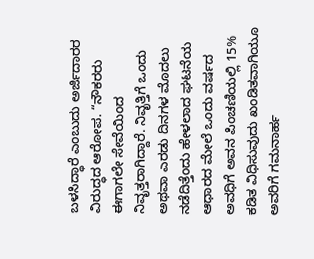ಬಳಸಿದ್ಧಾರೆ ಎಂಬುದು ಅರ್ಜಿದಾರರ ವಿರುದ್ಧದ ಆರೋಪ. “ನೌಕರರು ಈಗಾಗಲೇ ಸೇವೆಯಿಂದ ನಿವೃತ್ತರಾಗಿದ್ದಾರೆ. ನಿವೃತ್ತಿಗೆ ಒಂದು ಅಥವಾ ಎರಡು ದಿನಗಳ ಮೊದಲು ನಡೆದಿತ್ತೆಂದು ಹೇಳಲಾದ ಘಟನೆಯ ಆಧಾರದ ಮೇಲೆ ಒಂದು ವರ್ಷದ ಅವಧಿಗೆ ಅವನ ಪಿಂಚಣಿಯಲ್ಲಿ 15% ಕಡಿತ ವಿಧಿಸುವುದು ಖಂಡಿತವಾಗಿಯೂ ಅವರಿಗೆ ಗಮನಾರ್ಹ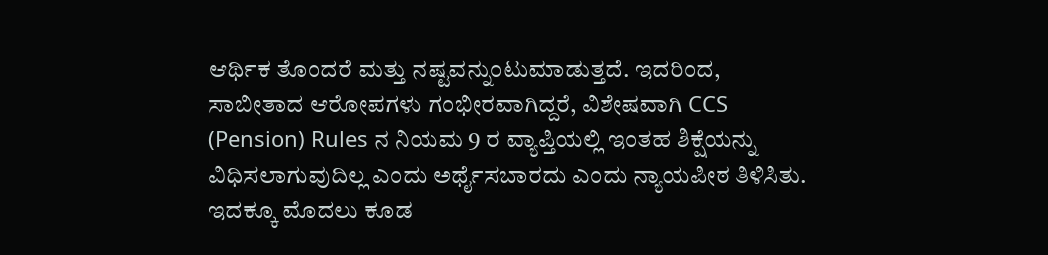ಆರ್ಥಿಕ ತೊಂದರೆ ಮತ್ತು ನಷ್ಟವನ್ನುಂಟುಮಾಡುತ್ತದೆ. ಇದರಿಂದ, ಸಾಬೀತಾದ ಆರೋಪಗಳು ಗಂಭೀರವಾಗಿದ್ದರೆ, ವಿಶೇಷವಾಗಿ CCS (Pension) Rules ನ ನಿಯಮ 9 ರ ವ್ಯಾಪ್ತಿಯಲ್ಲಿ ಇಂತಹ ಶಿಕ್ಷೆಯನ್ನು ವಿಧಿಸಲಾಗುವುದಿಲ್ಲ ಎಂದು ಅರ್ಥೈಸಬಾರದು ಎಂದು ನ್ಯಾಯಪೀಠ ತಿಳಿಸಿತು.
ಇದಕ್ಕೂ ಮೊದಲು ಕೂಡ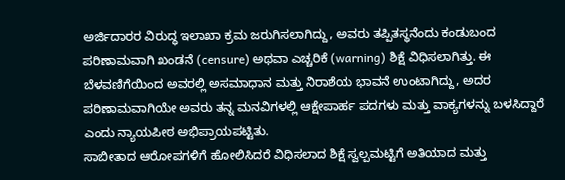ಅರ್ಜಿದಾರರ ವಿರುದ್ಧ ಇಲಾಖಾ ಕ್ರಮ ಜರುಗಿಸಲಾಗಿದ್ದು, ಅವರು ತಪ್ಪಿತಸ್ಥನೆಂದು ಕಂಡುಬಂದ ಪರಿಣಾಮವಾಗಿ ಖಂಡನೆ (censure) ಅಥವಾ ಎಚ್ಚರಿಕೆ (warning) ಶಿಕ್ಷೆ ವಿಧಿಸಲಾಗಿತ್ತು. ಈ ಬೆಳವಣಿಗೆಯಿಂದ ಅವರಲ್ಲಿ ಅಸಮಾಧಾನ ಮತ್ತು ನಿರಾಶೆಯ ಭಾವನೆ ಉಂಟಾಗಿದ್ದು, ಅದರ ಪರಿಣಾಮವಾಗಿಯೇ ಅವರು ತನ್ನ ಮನವಿಗಳಲ್ಲಿ ಆಕ್ಷೇಪಾರ್ಹ ಪದಗಳು ಮತ್ತು ವಾಕ್ಯಗಳನ್ನು ಬಳಸಿದ್ದಾರೆ ಎಂದು ನ್ಯಾಯಪೀಠ ಅಭಿಪ್ರಾಯಪಟ್ಟಿತು.
ಸಾಬೀತಾದ ಆರೋಪಗಳಿಗೆ ಹೋಲಿಸಿದರೆ ವಿಧಿಸಲಾದ ಶಿಕ್ಷೆ ಸ್ವಲ್ಪಮಟ್ಟಿಗೆ ಅತಿಯಾದ ಮತ್ತು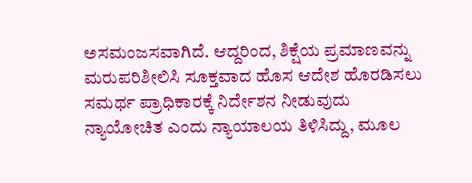ಅಸಮಂಜಸವಾಗಿದೆ. ಆದ್ದರಿಂದ, ಶಿಕ್ಷೆಯ ಪ್ರಮಾಣವನ್ನು ಮರುಪರಿಶೀಲಿಸಿ ಸೂಕ್ತವಾದ ಹೊಸ ಆದೇಶ ಹೊರಡಿಸಲು ಸಮರ್ಥ ಪ್ರಾಧಿಕಾರಕ್ಕೆ ನಿರ್ದೇಶನ ನೀಡುವುದು ನ್ಯಾಯೋಚಿತ ಎಂದು ನ್ಯಾಯಾಲಯ ತಿಳಿಸಿದ್ದು, ಮೂಲ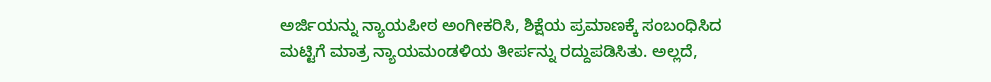ಅರ್ಜಿಯನ್ನು ನ್ಯಾಯಪೀಠ ಅಂಗೀಕರಿಸಿ, ಶಿಕ್ಷೆಯ ಪ್ರಮಾಣಕ್ಕೆ ಸಂಬಂಧಿಸಿದ ಮಟ್ಟಿಗೆ ಮಾತ್ರ ನ್ಯಾಯಮಂಡಳಿಯ ತೀರ್ಪನ್ನು ರದ್ದುಪಡಿಸಿತು. ಅಲ್ಲದೆ,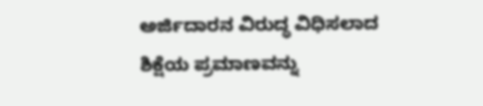ಅರ್ಜಿದಾರನ ವಿರುದ್ಧ ವಿಧಿಸಲಾದ ಶಿಕ್ಷೆಯ ಪ್ರಮಾಣವನ್ನು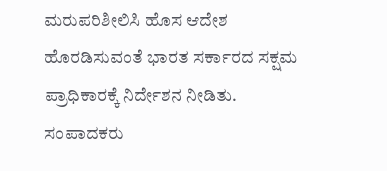ಮರುಪರಿಶೀಲಿಸಿ ಹೊಸ ಆದೇಶ ಹೊರಡಿಸುವಂತೆ ಭಾರತ ಸರ್ಕಾರದ ಸಕ್ಷಮ ಪ್ರಾಧಿಕಾರಕ್ಕೆ ನಿರ್ದೇಶನ ನೀಡಿತು.
ಸಂಪಾದಕರು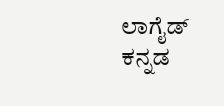ಲಾಗೈಡ್ ಕನ್ನಡ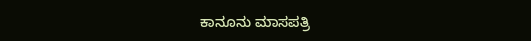ಕಾನೂನು ಮಾಸಪತ್ರಿ